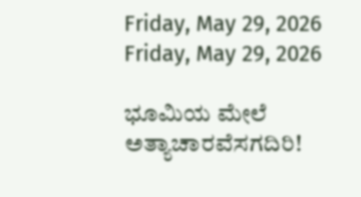Friday, May 29, 2026
Friday, May 29, 2026

ಭೂಮಿಯ ಮೇಲೆ ಅತ್ಯಾಚಾರವೆಸಗದಿರಿ!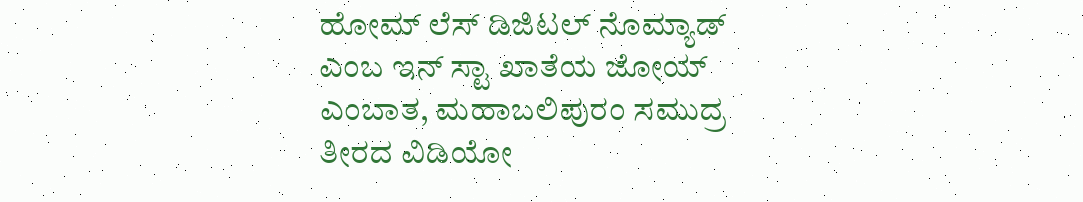ಹೋಮ್ ಲೆಸ್ ಡಿಜಿಟಲ್ ನೊಮ್ಯಾಡ್ ಎಂಬ ಇನ್ ಸ್ಟಾ ಖಾತೆಯ ಜೋಯ್ ಎಂಬಾತ, ಮಹಾಬಲಿಪುರಂ ಸಮುದ್ರ ತೀರದ ವಿಡಿಯೋ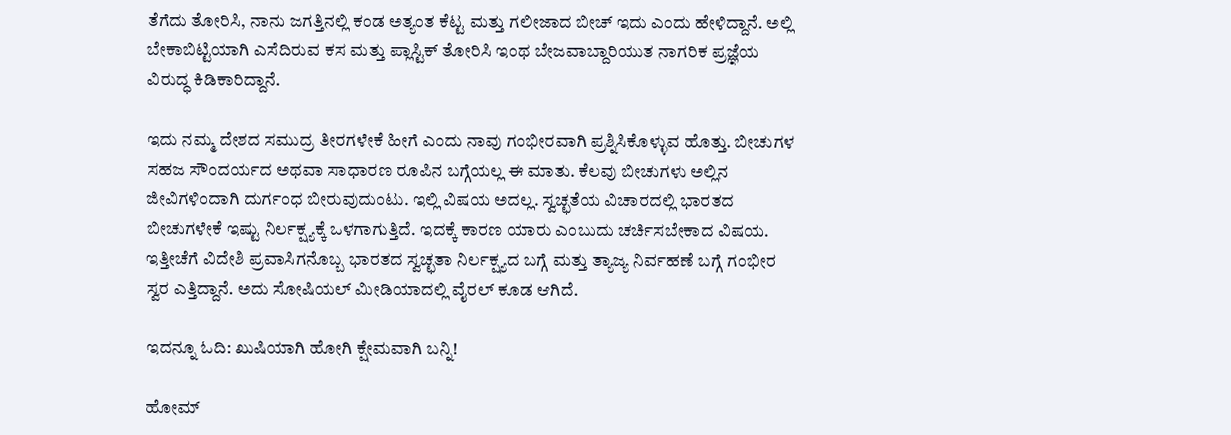ತೆಗೆದು ತೋರಿಸಿ, ನಾನು ಜಗತ್ತಿನಲ್ಲಿ ಕಂಡ ಅತ್ಯಂತ ಕೆಟ್ಟ ಮತ್ತು ಗಲೀಜಾದ ಬೀಚ್ ಇದು ಎಂದು ಹೇಳಿದ್ದಾನೆ. ಅಲ್ಲಿ ಬೇಕಾಬಿಟ್ಟಿಯಾಗಿ ಎಸೆದಿರುವ ಕಸ ಮತ್ತು ಪ್ಲಾಸ್ಟಿಕ್ ತೋರಿಸಿ ಇಂಥ ಬೇಜವಾಬ್ದಾರಿಯುತ ನಾಗರಿಕ ಪ್ರಜ್ಞೆಯ ವಿರುದ್ಧ ಕಿಡಿಕಾರಿದ್ದಾನೆ.

ಇದು ನಮ್ಮ ದೇಶದ ಸಮುದ್ರ ತೀರಗಳೇಕೆ ಹೀಗೆ ಎಂದು ನಾವು ಗಂಭೀರವಾಗಿ ಪ್ರಶ್ನಿಸಿಕೊಳ್ಳುವ ಹೊತ್ತು. ಬೀಚುಗಳ ಸಹಜ ಸೌಂದರ್ಯದ ಅಥವಾ ಸಾಧಾರಣ ರೂಪಿನ ಬಗ್ಗೆಯಲ್ಲ ಈ ಮಾತು. ಕೆಲವು ಬೀಚುಗಳು ಅಲ್ಲಿನ ಜೀವಿಗಳಿಂದಾಗಿ ದುರ್ಗಂಧ ಬೀರುವುದುಂಟು. ಇಲ್ಲಿ ವಿಷಯ ಅದಲ್ಲ. ಸ್ವಚ್ಛತೆಯ ವಿಚಾರದಲ್ಲಿ ಭಾರತದ ಬೀಚುಗಳೇಕೆ ಇಷ್ಟು ನಿರ್ಲಕ್ಷ್ಯಕ್ಕೆ ಒಳಗಾಗುತ್ತಿದೆ. ಇದಕ್ಕೆ ಕಾರಣ ಯಾರು ಎಂಬುದು ಚರ್ಚಿಸಬೇಕಾದ ವಿಷಯ. ಇತ್ತೀಚೆಗೆ ವಿದೇಶಿ ಪ್ರವಾಸಿಗನೊಬ್ಬ ಭಾರತದ ಸ್ವಚ್ಛತಾ ನಿರ್ಲಕ್ಷ್ಯದ ಬಗ್ಗೆ ಮತ್ತು ತ್ಯಾಜ್ಯ ನಿರ್ವಹಣೆ ಬಗ್ಗೆ ಗಂಭೀರ ಸ್ವರ ಎತ್ತಿದ್ದಾನೆ. ಅದು ಸೋಷಿಯಲ್ ಮೀಡಿಯಾದಲ್ಲಿ ವೈರಲ್ ಕೂಡ ಆಗಿದೆ.

ಇದನ್ನೂ ಓದಿ: ಖುಷಿಯಾಗಿ ಹೋಗಿ ಕ್ಷೇಮವಾಗಿ ಬನ್ನಿ!

ಹೋಮ್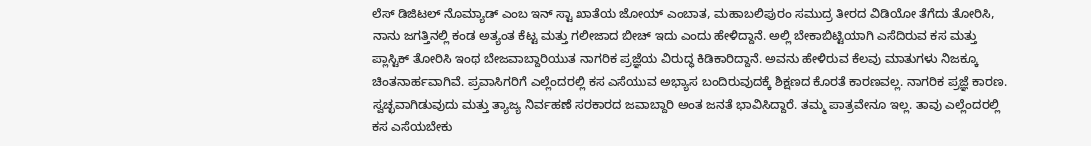ಲೆಸ್ ಡಿಜಿಟಲ್ ನೊಮ್ಯಾಡ್ ಎಂಬ ಇನ್ ಸ್ಟಾ ಖಾತೆಯ ಜೋಯ್ ಎಂಬಾತ, ಮಹಾಬಲಿಪುರಂ ಸಮುದ್ರ ತೀರದ ವಿಡಿಯೋ ತೆಗೆದು ತೋರಿಸಿ, ನಾನು ಜಗತ್ತಿನಲ್ಲಿ ಕಂಡ ಅತ್ಯಂತ ಕೆಟ್ಟ ಮತ್ತು ಗಲೀಜಾದ ಬೀಚ್ ಇದು ಎಂದು ಹೇಳಿದ್ದಾನೆ. ಅಲ್ಲಿ ಬೇಕಾಬಿಟ್ಟಿಯಾಗಿ ಎಸೆದಿರುವ ಕಸ ಮತ್ತು ಪ್ಲಾಸ್ಟಿಕ್ ತೋರಿಸಿ ಇಂಥ ಬೇಜವಾಬ್ದಾರಿಯುತ ನಾಗರಿಕ ಪ್ರಜ್ಞೆಯ ವಿರುದ್ಧ ಕಿಡಿಕಾರಿದ್ದಾನೆ. ಅವನು ಹೇಳಿರುವ ಕೆಲವು ಮಾತುಗಳು ನಿಜಕ್ಕೂ ಚಿಂತನಾರ್ಹವಾಗಿವೆ. ಪ್ರವಾಸಿಗರಿಗೆ ಎಲ್ಲೆಂದರಲ್ಲಿ ಕಸ ಎಸೆಯುವ ಅಭ್ಯಾಸ ಬಂದಿರುವುದಕ್ಕೆ ಶಿಕ್ಷಣದ ಕೊರತೆ ಕಾರಣವಲ್ಲ. ನಾಗರಿಕ ಪ್ರಜ್ಞೆ ಕಾರಣ. ಸ್ವಚ್ಛವಾಗಿಡುವುದು ಮತ್ತು ತ್ಯಾಜ್ಯ ನಿರ್ವಹಣೆ ಸರಕಾರದ ಜವಾಬ್ದಾರಿ ಅಂತ ಜನತೆ ಭಾವಿಸಿದ್ದಾರೆ. ತಮ್ಮ ಪಾತ್ರವೇನೂ ಇಲ್ಲ. ತಾವು ಎಲ್ಲೆಂದರಲ್ಲಿ ಕಸ ಎಸೆಯಬೇಕು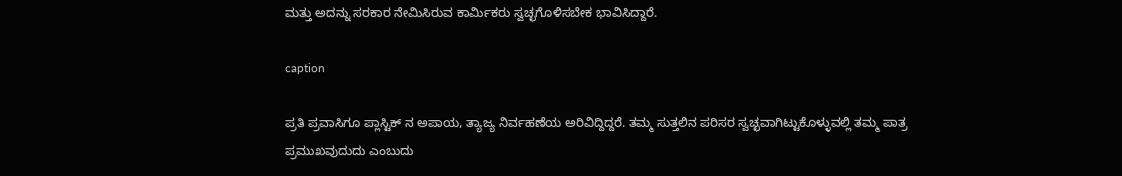ಮತ್ತು ಅದನ್ನು ಸರಕಾರ ನೇಮಿಸಿರುವ ಕಾರ್ಮಿಕರು ಸ್ವಚ್ಛಗೊಳಿಸಬೇಕ ಭಾವಿಸಿದ್ದಾರೆ.

caption

ಪ್ರತಿ ಪ್ರವಾಸಿಗೂ ಪ್ಲಾಸ್ಟಿಕ್ ನ ಅಪಾಯ, ತ್ಯಾಜ್ಯ ನಿರ್ವಹಣೆಯ ಅರಿವಿದ್ದಿದ್ದರೆ. ತಮ್ಮ ಸುತ್ತಲಿನ ಪರಿಸರ ಸ್ವಚ್ಛವಾಗಿಟ್ಟುಕೊಳ್ಳುವಲ್ಲಿ ತಮ್ಮ ಪಾತ್ರ ಪ್ರಮುಖವುದುದು ಎಂಬುದು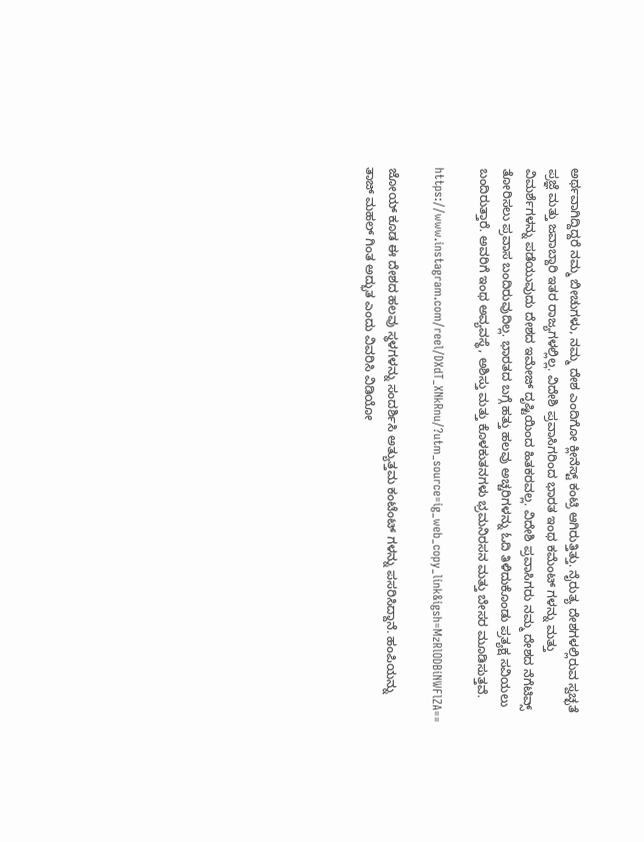ಅರ್ಥವಾಗಿದ್ದಿದ್ದರೆ ನಮ್ಮ ಬೀಚುಗಳು, ನಮ್ಮ ದೇಶ ಎಂದಿಗೋ ಕ್ಲೀನೆಸ್ಟ್ ಕಂಟ್ರಿ ಆಗಿರುತ್ತಿತ್ತು. ನೈರುತ್ಯ ದೇಶಗಳಲ್ಲಿರುವ ಸ್ವಚ್ಛತೆ ಪ್ರಜ್ಞೆ ಮತ್ತು ಜವಾಬ್ದಾರಿ ಇತರ ರಾಜ್ಯಗಳಲ್ಲಿಲ್ಲ. ವಿದೇಶಿ ಪ್ರವಾಸಿಗರಿಂದ ಭಾರತ ಇಂಥ ಕಮೆಂಟ್ ಗಳನ್ನು ಮತ್ತು ವಿಮರ್ಶೆಗಳನ್ನು ಪಡೆಯುವುದು ದೇಶದ ಇಮೇಜ್ ದೃಷ್ಟಿಯಿಂದ ಹಿತಕರವಲ್ಲ. ವಿದೇಶಿ ಪ್ರವಾಸಿಗರು ನಮ್ಮ ದೇಶದ ನೆಗೆಟಿವ್ಸ್ ತೋರಿಸಲು ಪ್ರವಾಸ ಬಂದಿರುವುದಿಲ್ಲ. ಭಾರತದ ಬಗ್ಗೆ ಹತ್ತು ಹಲವು ಅಚ್ಚರಿಗಳನ್ನು ಓದಿ ತಿಳಿದುಕೊಂಡು ಪ್ರತ್ಯಕ್ಷ ಸವಿಯಲು ಬಂದಿರುತ್ತಾರೆ. ಅವರಿಗೆ ಇಂಥ ಅವ್ಯವಸ್ಥೆ, ಅಶಿಸ್ತು ಮತ್ತು ಕೊಳಕುತನಗಳು ಭ್ರಮನಿರಸನ ಮತ್ತು ಬೇಸರ ಮೂಡಿಸುತ್ತವೆ.

https://www.instagram.com/reel/DXdT_XNkRnu/?utm_source=ig_web_copy_link&igsh=MzRlODBiNWFlZA==

ಜೋಯ್ ಕೂಡ ಈ ದೇಶದ ಹಲವು ಸ್ಥಳಗಳನ್ನು ಸಂದರ್ಶಿಸಿ ಅತ್ಯುತ್ತಮ ಕಂಟೆಂಟ್ ಗಳನ್ನು ಪಸರಿಸಿದ್ದಾನೆ. ಹಂಪಿಯನ್ನು ತಾಜ್ ಮಹಲ್ ಗಿಂತ ಅದ್ಭುತ ಎಂದು ವಿವರಿಸಿ ವಿಡಿಯೋ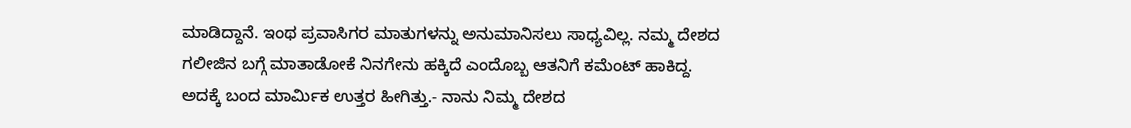ಮಾಡಿದ್ದಾನೆ. ಇಂಥ ಪ್ರವಾಸಿಗರ ಮಾತುಗಳನ್ನು ಅನುಮಾನಿಸಲು ಸಾಧ್ಯವಿಲ್ಲ. ನಮ್ಮ ದೇಶದ ಗಲೀಜಿನ ಬಗ್ಗೆ ಮಾತಾಡೋಕೆ ನಿನಗೇನು ಹಕ್ಕಿದೆ ಎಂದೊಬ್ಬ ಆತನಿಗೆ ಕಮೆಂಟ್ ಹಾಕಿದ್ದ. ಅದಕ್ಕೆ ಬಂದ ಮಾರ್ಮಿಕ ಉತ್ತರ ಹೀಗಿತ್ತು.- ನಾನು ನಿಮ್ಮ ದೇಶದ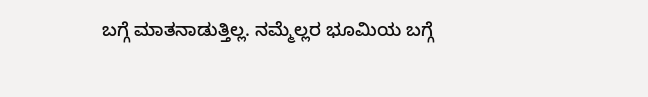ಬಗ್ಗೆ ಮಾತನಾಡುತ್ತಿಲ್ಲ. ನಮ್ಮೆಲ್ಲರ ಭೂಮಿಯ ಬಗ್ಗೆ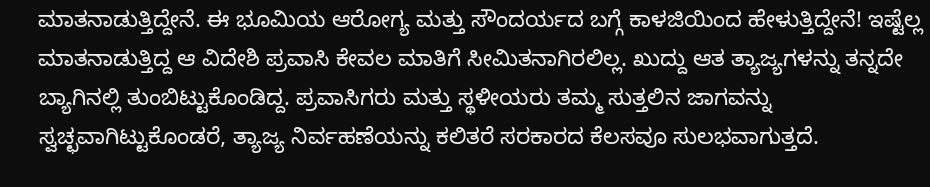ಮಾತನಾಡುತ್ತಿದ್ದೇನೆ. ಈ ಭೂಮಿಯ ಆರೋಗ್ಯ ಮತ್ತು ಸೌಂದರ್ಯದ ಬಗ್ಗೆ ಕಾಳಜಿಯಿಂದ ಹೇಳುತ್ತಿದ್ದೇನೆ! ಇಷ್ಟೆಲ್ಲ ಮಾತನಾಡುತ್ತಿದ್ದ ಆ ವಿದೇಶಿ ಪ್ರವಾಸಿ ಕೇವಲ ಮಾತಿಗೆ ಸೀಮಿತನಾಗಿರಲಿಲ್ಲ. ಖುದ್ದು ಆತ ತ್ಯಾಜ್ಯಗಳನ್ನು ತನ್ನದೇ ಬ್ಯಾಗಿನಲ್ಲಿ ತುಂಬಿಟ್ಟುಕೊಂಡಿದ್ದ. ಪ್ರವಾಸಿಗರು ಮತ್ತು ಸ್ಥಳೀಯರು ತಮ್ಮ ಸುತ್ತಲಿನ ಜಾಗವನ್ನು ಸ್ವಚ್ಛವಾಗಿಟ್ಟುಕೊಂಡರೆ, ತ್ಯಾಜ್ಯ ನಿರ್ವಹಣೆಯನ್ನು ಕಲಿತರೆ ಸರಕಾರದ ಕೆಲಸವೂ ಸುಲಭವಾಗುತ್ತದೆ.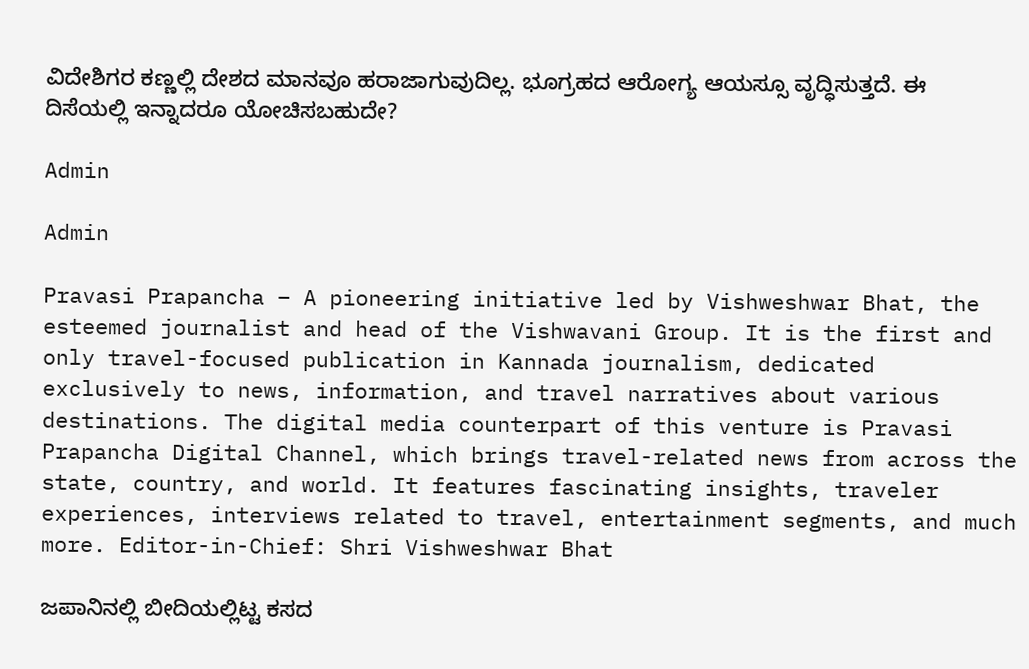ವಿದೇಶಿಗರ ಕಣ್ಣಲ್ಲಿ ದೇಶದ ಮಾನವೂ ಹರಾಜಾಗುವುದಿಲ್ಲ. ಭೂಗ್ರಹದ ಆರೋಗ್ಯ ಆಯಸ್ಸೂ ವೃದ್ಧಿಸುತ್ತದೆ. ಈ ದಿಸೆಯಲ್ಲಿ ಇನ್ನಾದರೂ ಯೋಚಿಸಬಹುದೇ?

Admin

Admin

Pravasi Prapancha – A pioneering initiative led by Vishweshwar Bhat, the esteemed journalist and head of the Vishwavani Group. It is the first and only travel-focused publication in Kannada journalism, dedicated exclusively to news, information, and travel narratives about various destinations. The digital media counterpart of this venture is Pravasi Prapancha Digital Channel, which brings travel-related news from across the state, country, and world. It features fascinating insights, traveler experiences, interviews related to travel, entertainment segments, and much more. Editor-in-Chief: Shri Vishweshwar Bhat

ಜಪಾನಿನಲ್ಲಿ ಬೀದಿಯಲ್ಲಿಟ್ಟ ಕಸದ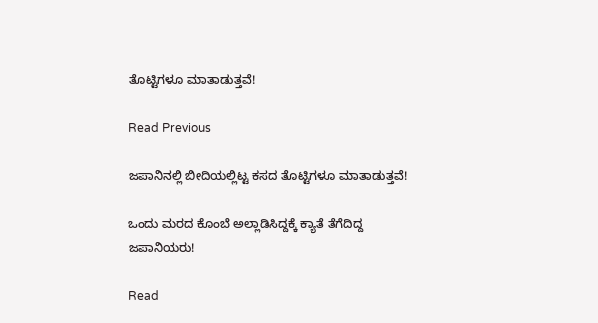ತೊಟ್ಟಿಗಳೂ ಮಾತಾಡುತ್ತವೆ!

Read Previous

ಜಪಾನಿನಲ್ಲಿ ಬೀದಿಯಲ್ಲಿಟ್ಟ ಕಸದ ತೊಟ್ಟಿಗಳೂ ಮಾತಾಡುತ್ತವೆ!

ಒಂದು ಮರದ ಕೊಂಬೆ ಅಲ್ಲಾಡಿಸಿದ್ದಕ್ಕೆ ಕ್ಯಾತೆ ತೆಗೆದಿದ್ದ ಜಪಾನಿಯರು!

Read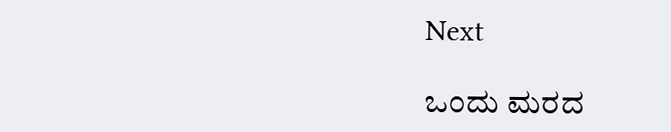Next

ಒಂದು ಮರದ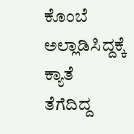ಕೊಂಬೆ ಅಲ್ಲಾಡಿಸಿದ್ದಕ್ಕೆ ಕ್ಯಾತೆ ತೆಗೆದಿದ್ದ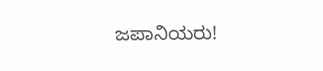ಜಪಾನಿಯರು!